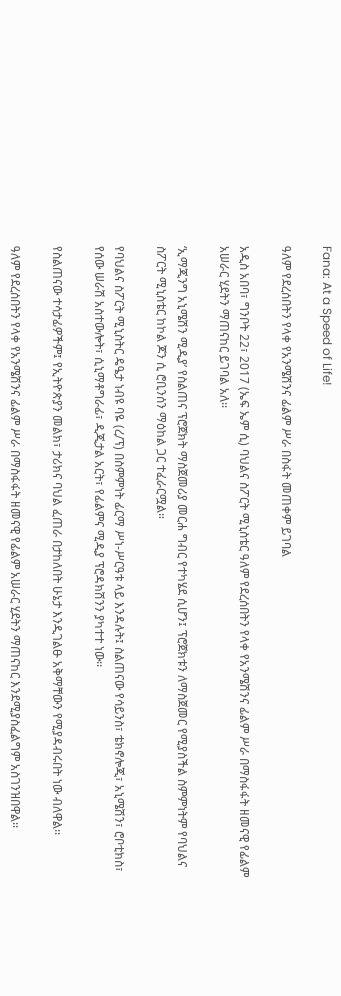Fana: At a Speed of Life!

ዓለም የደረሰበትን የላቀ የአንሜሽንና ፊልም ሥራ በስፋት መጠቀም ይገባል

አዲስ አበባ፣ ግንቦት 22፣ 2017 (ኤፍ ኤም ሲ) ባህልና ስፖርት ሚኒስቴር ዓለም የደረሰበትን የላቀ የአንሜሽንና ፊልም ሥራ በማስፋፋት ዘመናዊ የፊልም አሠራር ሂደትን ማጠናከር ይገባል አለ፡፡

‘ኢማጂንግ አኒሜሽን ሚዲያ’ የስልጠና ፕሮጀክት ማስጀመሪያ መርሐ ግብር የተካሄደ ሲሆን፤ ፕሮጀክቱን ለማስጀመር የሚያስችል ስምምነትም የባህልና ስፖርት ሚኒስቴር ከኮል ጆን ሲ ሮቢንሰን ማዕከል ጋር ተፈራርሟል።

የባህልና ስፖርት ሚኒስትር ዴዔታ ነብዩ ባዬ (ረ/ፕ) በስምምነት ፊርማ ሥነ-ሥርዓቱ ላይ እንዳሉት፤ ስልጠናው የሳይንስ፣ ቴክኖሎጂ፣ አኒሜሽን፣ ሮቦቲክስ፣ የሰው ሠራሽ አስተውሎት፣ ሲኒማቶግራፊ፣ ዲጂታል አርት፣ የፊልምና ሚዲያ ፕሮዳክሽንን ያካተተ ነው፡፡

የስልጠናው ተሳታፊዎችም፤ የኢትዮጵያን መልክ፣ ታሪክና ባህል ፈጠራ በታከለበት ሁኔታ እንዲገልፁ አቅማቸውን የሚያዳብሩበት ነው ብለዋል፡፡

ዓለም የደረሰበትን የላቀ የአንሜሽንና ፊልም ሥራ በማስፋፋት ዘመናዊ የፊልም አሠራር ሂደትን ማጠናከር እንደሚያስፈልግም አስገንዝበዋል፡፡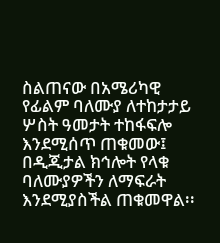ስልጠናው በአሜሪካዊ የፊልም ባለሙያ ለተከታታይ ሦስት ዓመታት ተከፋፍሎ እንደሚሰጥ ጠቁመው፤ በዲጂታል ክኅሎት የላቁ ባለሙያዎችን ለማፍራት እንደሚያስችል ጠቁመዋል፡፡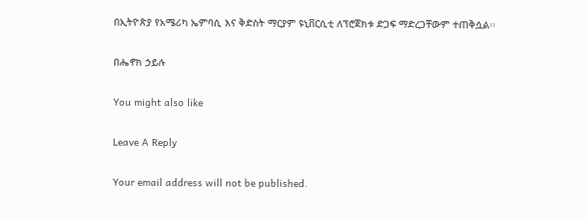በኢትዮጵያ የአሜሪካ ኤምባሲ እና ቅድስት ማርያም ዩኒቨርሲቲ ለፕሮጀክቱ ድጋፍ ማድረጋቸውም ተጠቅሷል፡፡

በሔኖክ ኃይሉ

You might also like

Leave A Reply

Your email address will not be published.